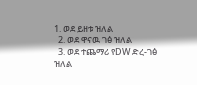1. ወደ ይዘቱ ዝለል
  2. ወደ ዋናዉ ገፅ ዝለል
  3. ወደ ተጨማሪ የDW ድረ-ገፅ ዝለል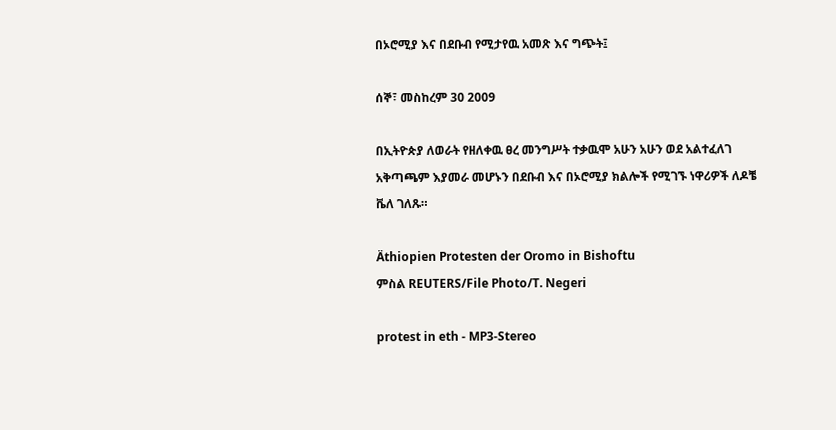በኦሮሚያ እና በደቡብ የሚታየዉ አመጽ እና ግጭት፤

ሰኞ፣ መስከረም 30 2009

በኢትዮጵያ ለወራት የዘለቀዉ ፀረ መንግሥት ተቃዉሞ አሁን አሁን ወደ አልተፈለገ አቅጣጫም እያመራ መሆኑን በደቡብ እና በኦሮሚያ ክልሎች የሚገኙ ነዋሪዎች ለዶቼ ቬለ ገለጹ።

Äthiopien Protesten der Oromo in Bishoftu
ምስል REUTERS/File Photo/T. Negeri

protest in eth - MP3-Stereo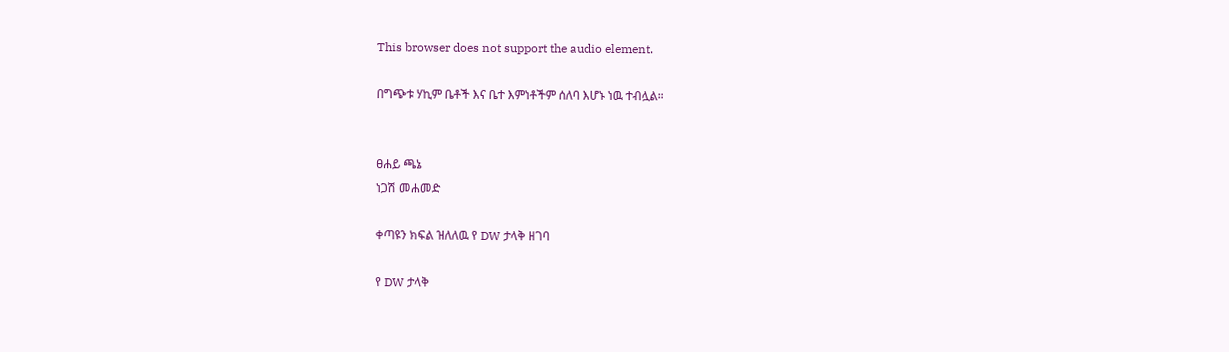This browser does not support the audio element.

በግጭቱ ሃኪም ቤቶች እና ቤተ እምነቶችም ሰለባ እሆኑ ነዉ ተብሏል።


ፀሐይ ጫኔ
ነጋሽ መሐመድ

ቀጣዩን ክፍል ዝለለዉ የ DW ታላቅ ዘገባ

የ DW ታላቅ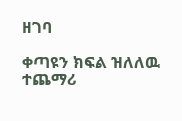ዘገባ

ቀጣዩን ክፍል ዝለለዉ ተጨማሪ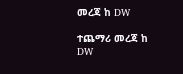መረጃ ከ DW

ተጨማሪ መረጃ ከ DW